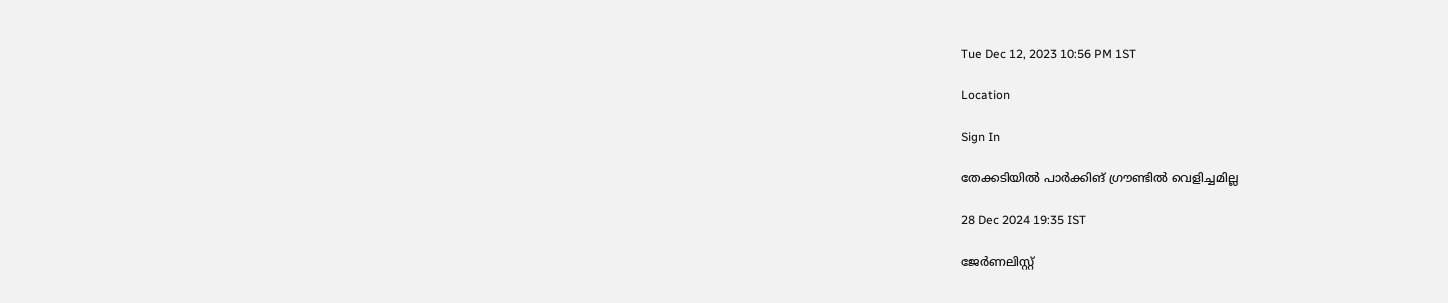Tue Dec 12, 2023 10:56 PM 1ST

Location

Sign In

തേക്കടിയില്‍ പാര്‍ക്കിങ് ഗ്രൗണ്ടില്‍ വെളിച്ചമില്ല

28 Dec 2024 19:35 IST

ജേർണലിസ്റ്റ്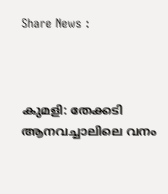Share News :



കുമളി: തേക്കടി ആനവച്ചാലിലെ വനം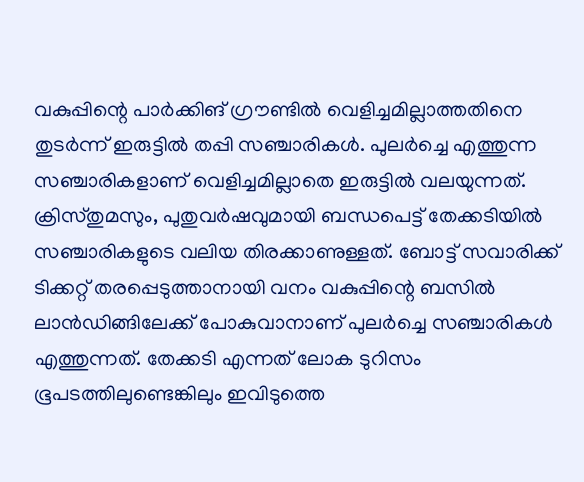വകുപ്പിന്റെ പാര്‍ക്കിങ് ഗ്രൗണ്ടില്‍ വെളിച്ചമില്ലാത്തതിനെ തുടര്‍ന്ന് ഇരുട്ടില്‍ തപ്പി സഞ്ചാരികള്‍. പുലര്‍ച്ചെ എത്തുന്ന സഞ്ചാരികളാണ് വെളിച്ചമില്ലാതെ ഇരുട്ടില്‍ വലയുന്നത്.  ക്രിസ്തുമസും, പുതുവര്‍ഷവുമായി ബന്ധപെട്ട് തേക്കടിയില്‍ സഞ്ചാരികളുടെ വലിയ തിരക്കാണുള്ളത്. ബോട്ട് സവാരിക്ക് ടിക്കറ്റ് തരപ്പെടുത്താനായി വനം വകുപ്പിന്റെ ബസില്‍ ലാന്‍ഡിങ്ങിലേക്ക് പോകുവാനാണ് പുലര്‍ച്ചെ സഞ്ചാരികള്‍ എത്തുന്നത്. തേക്കടി എന്നത് ലോക ടുറിസം ഭൂപടത്തിലുണ്ടെങ്കിലും ഇവിടുത്തെ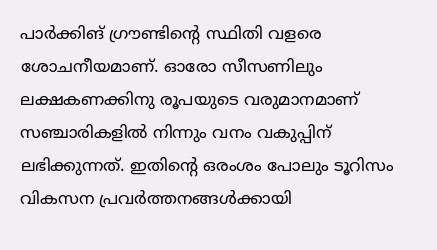പാര്‍ക്കിങ് ഗ്രൗണ്ടിന്റെ സ്ഥിതി വളരെ ശോചനീയമാണ്. ഓരോ സീസണിലും ലക്ഷകണക്കിനു രൂപയുടെ വരുമാനമാണ് സഞ്ചാരികളില്‍ നിന്നും വനം വകുപ്പിന് ലഭിക്കുന്നത്. ഇതിന്റെ ഒരംശം പോലും ടൂറിസം വികസന പ്രവര്‍ത്തനങ്ങള്‍ക്കായി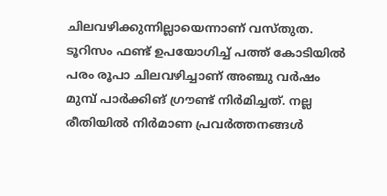ചിലവഴിക്കുന്നില്ലായെന്നാണ് വസ്തുത. ടൂറിസം ഫണ്ട് ഉപയോഗിച്ച് പത്ത് കോടിയില്‍ പരം രൂപാ ചിലവഴിച്ചാണ് അഞ്ചു വര്‍ഷം മുമ്പ് പാര്‍ക്കിങ് ഗ്രൗണ്ട് നിര്‍മിച്ചത്. നല്ല രീതിയില്‍ നിര്‍മാണ പ്രവര്‍ത്തനങ്ങള്‍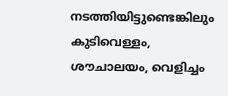നടത്തിയിട്ടുണ്ടെങ്കിലും കുടിവെള്ളം, ശൗചാലയം, വെളിച്ചം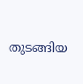തുടങ്ങിയ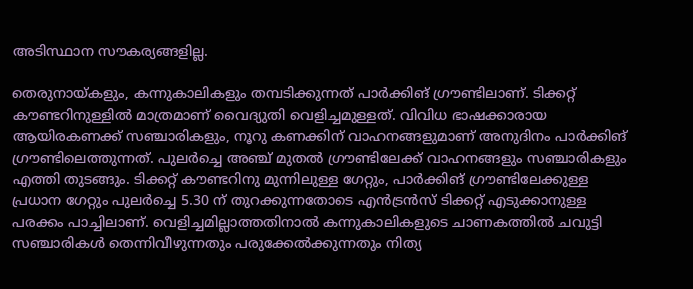അടിസ്ഥാന സൗകര്യങ്ങളില്ല.

തെരുനായ്കളും, കന്നുകാലികളും തമ്പടിക്കുന്നത് പാര്‍ക്കിങ് ഗ്രൗണ്ടിലാണ്. ടിക്കറ്റ് കൗണ്ടറിനുള്ളില്‍ മാത്രമാണ് വൈദ്യുതി വെളിച്ചമുള്ളത്. വിവിധ ഭാഷക്കാരായ ആയിരകണക്ക് സഞ്ചാരികളും, നൂറു കണക്കിന് വാഹനങ്ങളുമാണ് അനുദിനം പാര്‍ക്കിങ് ഗ്രൗണ്ടിലെത്തുന്നത്. പുലര്‍ച്ചെ അഞ്ച് മുതല്‍ ഗ്രൗണ്ടിലേക്ക് വാഹനങ്ങളും സഞ്ചാരികളും എത്തി തുടങ്ങും. ടിക്കറ്റ് കൗണ്ടറിനു മുന്നിലുള്ള ഗേറ്റും, പാര്‍ക്കിങ് ഗ്രൗണ്ടിലേക്കുള്ള പ്രധാന ഗേറ്റും പുലര്‍ച്ചെ 5.30 ന് തുറക്കുന്നതോടെ എന്‍ട്രന്‍സ് ടിക്കറ്റ് എടുക്കാനുള്ള പരക്കം പാച്ചിലാണ്. വെളിച്ചമില്ലാത്തതിനാല്‍ കന്നുകാലികളുടെ ചാണകത്തില്‍ ചവുട്ടി സഞ്ചാരികള്‍ തെന്നിവീഴുന്നതും പരുക്കേല്‍ക്കുന്നതും നിത്യ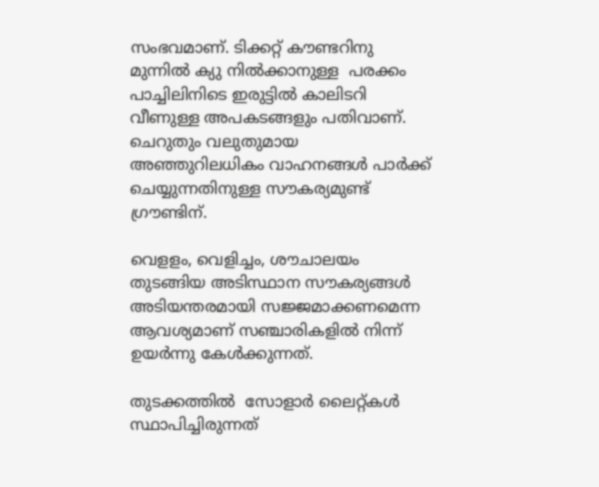സംഭവമാണ്. ടിക്കറ്റ് കൗണ്ടറിനു മുന്നില്‍ ക്യു നില്‍ക്കാനുള്ള  പരക്കം പാച്ചിലിനിടെ ഇരുട്ടില്‍ കാലിടറി വീണുള്ള അപകടങ്ങളും പതിവാണ്. ചെറുതും വലുതുമായ  അഞ്ഞുറിലധികം വാഹനങ്ങള്‍ പാര്‍ക്ക് ചെയ്യുന്നതിനുള്ള സൗകര്യമുണ്ട് ഗ്രൗണ്ടിന്.

വെളളം, വെളിച്ചം, ശൗചാലയം തുടങ്ങിയ അടിസ്ഥാന സൗകര്യങ്ങള്‍ അടിയന്തരമായി സജ്ജമാക്കണമെന്ന ആവശ്യമാണ് സഞ്ചാരികളില്‍ നിന്ന് ഉയര്‍ന്നു കേള്‍ക്കുന്നത്.

തുടക്കത്തില്‍  സോളാര്‍ ലൈറ്റ്കള്‍ സ്ഥാപിച്ചിരുന്നത്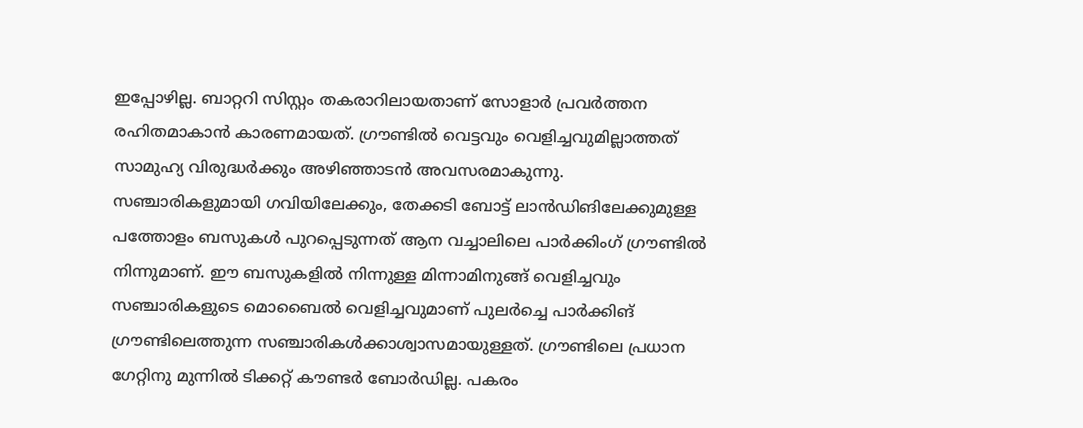ഇപ്പോഴില്ല. ബാറ്ററി സിസ്റ്റം തകരാറിലായതാണ് സോളാര്‍ പ്രവര്‍ത്തന രഹിതമാകാന്‍ കാരണമായത്. ഗ്രൗണ്ടില്‍ വെട്ടവും വെളിച്ചവുമില്ലാത്തത് സാമുഹ്യ വിരുദ്ധര്‍ക്കും അഴിഞ്ഞാടന്‍ അവസരമാകുന്നു. സഞ്ചാരികളുമായി ഗവിയിലേക്കും, തേക്കടി ബോട്ട് ലാന്‍ഡിങിലേക്കുമുള്ള പത്തോളം ബസുകള്‍ പുറപ്പെടുന്നത് ആന വച്ചാലിലെ പാര്‍ക്കിംഗ് ഗ്രൗണ്ടില്‍ നിന്നുമാണ്. ഈ ബസുകളില്‍ നിന്നുള്ള മിന്നാമിനുങ്ങ് വെളിച്ചവും  സഞ്ചാരികളുടെ മൊബൈല്‍ വെളിച്ചവുമാണ് പുലര്‍ച്ചെ പാര്‍ക്കിങ് ഗ്രൗണ്ടിലെത്തുന്ന സഞ്ചാരികള്‍ക്കാശ്വാസമായുള്ളത്. ഗ്രൗണ്ടിലെ പ്രധാന ഗേറ്റിനു മുന്നില്‍ ടിക്കറ്റ് കൗണ്ടര്‍ ബോര്‍ഡില്ല. പകരം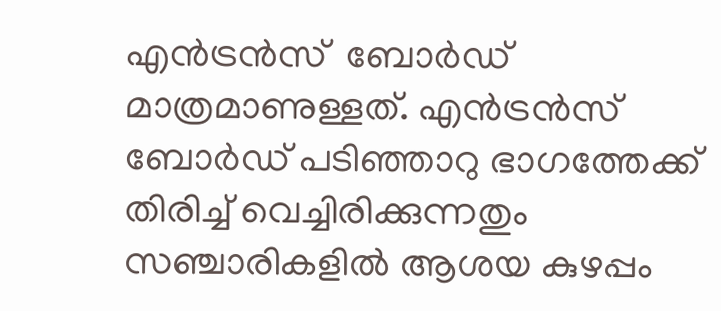എന്‍ട്രന്‍സ്  ബോര്‍ഡ് മാത്രമാണുള്ളത്. എന്‍ട്രന്‍സ് ബോര്‍ഡ് പടിഞ്ഞാറു ഭാഗത്തേക്ക് തിരിച്ച് വെച്ചിരിക്കുന്നതും സഞ്ചാരികളില്‍ ആശയ കുഴപ്പം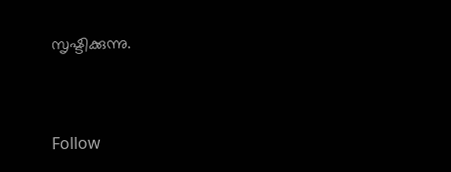സൃഷ്ടിക്കുന്നു.


Follow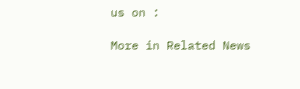us on :

More in Related News